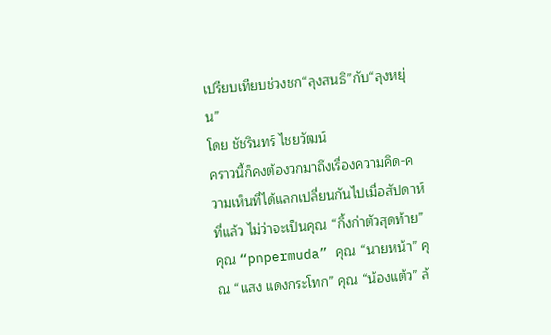เปรียบเทียบช่วงชก“ลุงสนธิ”กับ“ลุงหยุ่น”
โดย ชัชรินทร์ ไชยวัฒน์
คราวนี้ก็คงต้องวกมาถึงเรื่องความคิด-ความเห็นที่ได้แลกเปลี่ยนกันไปเมื่อสัปดาห์ที่แล้ว ไม่ว่าจะเป็นคุณ “กิ้งก่าตัวสุดท้าย” คุณ “pnpermuda” คุณ “นายหน้า” คุณ “แสง แดงกระโทก” คุณ “น้องแต้ว” ล้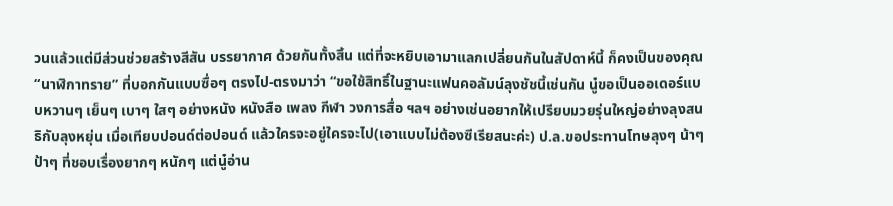วนแล้วแต่มีส่วนช่วยสร้างสีสัน บรรยากาศ ด้วยกันทั้งสิ้น แต่ที่จะหยิบเอามาแลกเปลี่ยนกันในสัปดาห์นี้ ก็คงเป็นของคุณ “นาฬิกาทราย” ที่บอกกันแบบซื่อๆ ตรงไป-ตรงมาว่า “ขอใช้สิทธิ์ในฐานะแฟนคอลัมน์ลุงชัชนี้เช่นกัน นู๋ขอเป็นออเดอร์แบบหวานๆ เย็นๆ เบาๆ ใสๆ อย่างหนัง หนังสือ เพลง กีฬา วงการสื่อ ฯลฯ อย่างเช่นอยากให้เปรียบมวยรุ่นใหญ่อย่างลุงสนธิกับลุงหยุ่น เมื่อเทียบปอนด์ต่อปอนด์ แล้วใครจะอยู่ใครจะไป(เอาแบบไม่ต้องซีเรียสนะค่ะ) ป.ล.ขอประทานโทษลุงๆ น้าๆ ป้าๆ ที่ชอบเรื่องยากๆ หนักๆ แต่นู๋อ่าน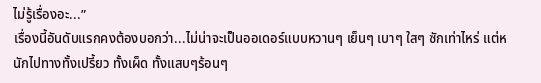ไม่รู้เรื่องอะ...”
เรื่องนี้อันดับแรกคงต้องบอกว่า...ไม่น่าจะเป็นออเดอร์แบบหวานๆ เย็นๆ เบาๆ ใสๆ ซักเท่าไหร่ แต่หนักไปทางทั้งเปรี้ยว ทั้งเผ็ด ทั้งแสบๆร้อนๆ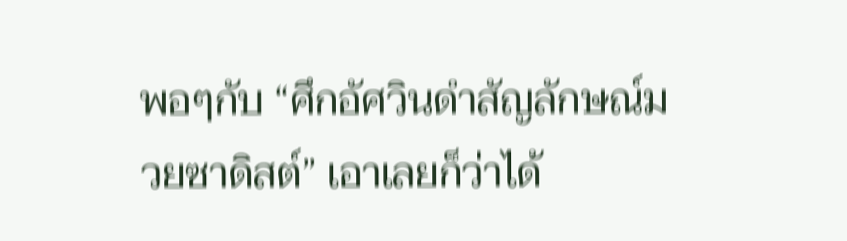พอๆกับ “ศึกอัศวินดำสัญลักษณ์มวยซาดิสต์” เอาเลยก็ว่าได้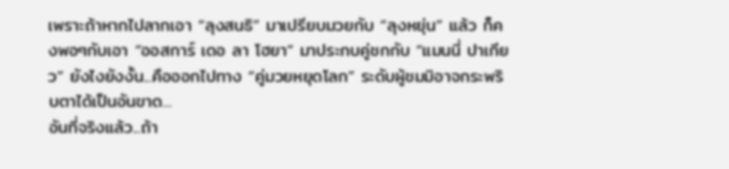เพราะถ้าหากไปลากเอา “ลุงสนธิ” มาเปรียบมวยกับ “ลุงหยุ่น” แล้ว ก็คงพอๆกับเอา “ออสการ์ เดอ ลา โฮยา” มาประกบคู่ชกกับ “แมนนี่ ปาเกียว” ยังไงยังงั้น...คือออกไปทาง “คู่มวยหยุดโลก” ระดับผู้ชมมิอาจกระพริบตาได้เป็นอันขาด...
อันที่จริงแล้ว...ถ้า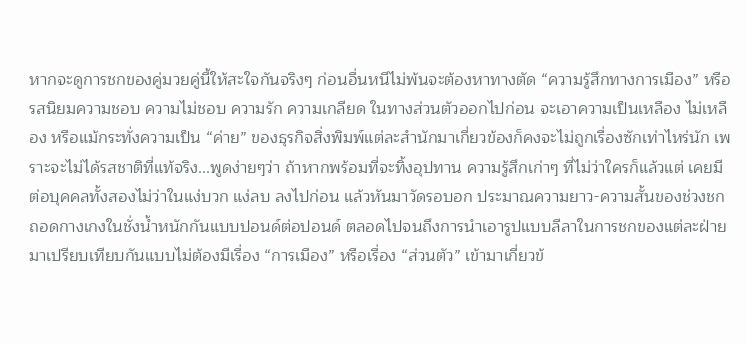หากจะดูการชกของคู่มวยคู่นี้ให้สะใจกันจริงๆ ก่อนอื่นหนีไม่พ้นจะต้องหาทางตัด “ความรู้สึกทางการเมือง” หรือรสนิยมความชอบ ความไม่ชอบ ความรัก ความเกลียด ในทางส่วนตัวออกไปก่อน จะเอาความเป็นเหลือง ไม่เหลือง หรือแม้กระทั่งความเป็น “ค่าย” ของธุรกิจสิ่งพิมพ์แต่ละสำนักมาเกี่ยวข้องก็คงจะไม่ถูกเรื่องซักเท่าไหร่นัก เพราะจะไม่ได้รสชาติที่แท้จริง...พูดง่ายๆว่า ถ้าหากพร้อมที่จะทิ้งอุปทาน ความรู้สึกเก่าๆ ที่ไม่ว่าใครก็แล้วแต่ เคยมีต่อบุคคลทั้งสองไม่ว่าในแง่บวก แง่ลบ ลงไปก่อน แล้วหันมาวัดรอบอก ประมาณความยาว-ความสั้นของช่วงชก ถอดกางเกงในชั่งน้ำหนักกันแบบปอนด์ต่อปอนด์ ตลอดไปจนถึงการนำเอารูปแบบลีลาในการชกของแต่ละฝ่าย มาเปรียบเทียบกันแบบไม่ต้องมีเรื่อง “การเมือง” หรือเรื่อง “ส่วนตัว” เข้ามาเกี่ยวข้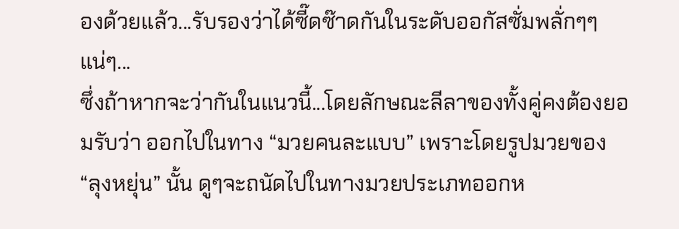องด้วยแล้ว...รับรองว่าได้ซี๊ดซ๊าดกันในระดับออกัสซั่มพลั่กๆๆ แน่ๆ...
ซึ่งถ้าหากจะว่ากันในแนวนี้...โดยลักษณะลีลาของทั้งคู่คงต้องยอมรับว่า ออกไปในทาง “มวยคนละแบบ” เพราะโดยรูปมวยของ “ลุงหยุ่น” นั้น ดูๆจะถนัดไปในทางมวยประเภทออกห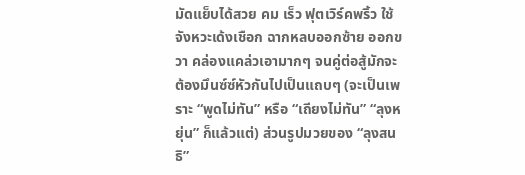มัดแย็บได้สวย คม เร็ว ฟุตเวิร์คพริ้ว ใช้จังหวะเด้งเชือก ฉากหลบออกซ้าย ออกขวา คล่องแคล่วเอามากๆ จนคู่ต่อสู้มักจะต้องมึนซ์ซ์หัวกันไปเป็นแถบๆ (จะเป็นเพราะ “พูดไม่ทัน” หรือ “เถียงไม่ทัน” “ลุงหยุ่น” ก็แล้วแต่) ส่วนรูปมวยของ “ลุงสนธิ”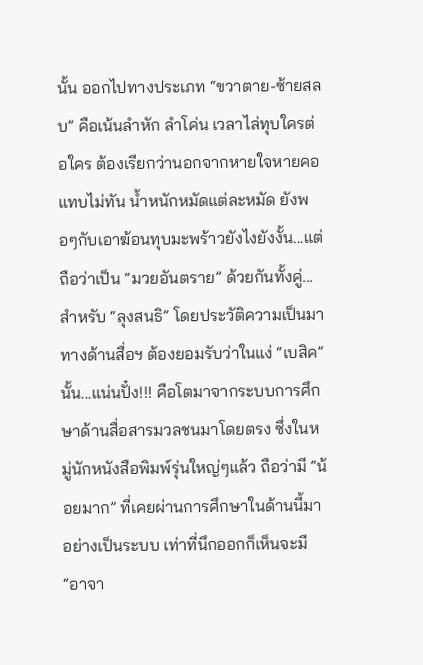นั้น ออกไปทางประเภท “ขวาตาย-ซ้ายสลบ” คือเน้นลำหัก ลำโค่น เวลาไล่ทุบใครต่อใคร ต้องเรียกว่านอกจากหายใจหายคอแทบไม่ทัน น้ำหนักหมัดแต่ละหมัด ยังพอๆกับเอาฆ้อนทุบมะพร้าวยังไงยังงั้น...แต่ถือว่าเป็น “มวยอันตราย” ด้วยกันทั้งคู่...
สำหรับ “ลุงสนธิ” โดยประวัติความเป็นมาทางด้านสื่อฯ ต้องยอมรับว่าในแง่ “เบสิค” นั้น...แน่นปั๋ง!!! คือโตมาจากระบบการศึกษาด้านสื่อสารมวลชนมาโดยตรง ซึ่งในหมู่นักหนังสือพิมพ์รุ่นใหญ่ๆแล้ว ถือว่ามี “น้อยมาก” ที่เคยผ่านการศึกษาในด้านนี้มาอย่างเป็นระบบ เท่าที่นึกออกก็เห็นจะมี “อาจา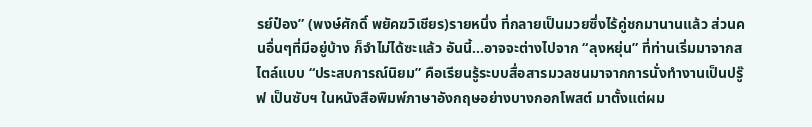รย์ป๋อง” (พงษ์ศักดิ์ พยัคฆวิเชียร)รายหนึ่ง ที่กลายเป็นมวยซึ่งไร้คู่ชกมานานแล้ว ส่วนคนอื่นๆที่มีอยู่บ้าง ก็จำไม่ได้ซะแล้ว อันนี้...อาจจะต่างไปจาก “ลุงหยุ่น” ที่ท่านเริ่มมาจากสไตล์แบบ “ประสบการณ์นิยม” คือเรียนรู้ระบบสื่อสารมวลชนมาจากการนั่งทำงานเป็นปรู๊ฟ เป็นซับฯ ในหนังสือพิมพ์ภาษาอังกฤษอย่างบางกอกโพสต์ มาตั้งแต่ผม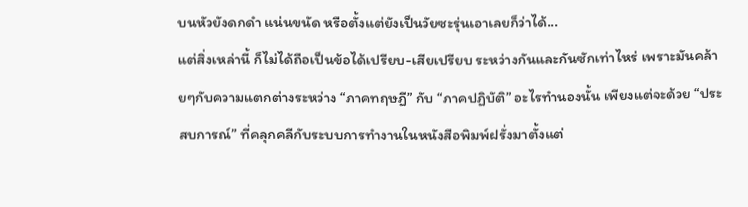บนหัวยังดกดำ แน่นขนัด หรือตั้งแต่ยังเป็นวัยซะรุ่นเอาเลยก็ว่าได้...
แต่สิ่งเหล่านี้ ก็ไม่ได้ถือเป็นข้อได้เปรียบ-เสียเปรียบ ระหว่างกันและกันซักเท่าไหร่ เพราะมันคล้ายๆกับความแตกต่างระหว่าง “ภาคทฤษฏี” กับ “ภาคปฏิบัติ” อะไรทำนองนั้น เพียงแต่จะด้วย “ประสบการณ์” ที่คลุกคลีกับระบบการทำงานในหนังสือพิมพ์ฝรั่งมาตั้งแต่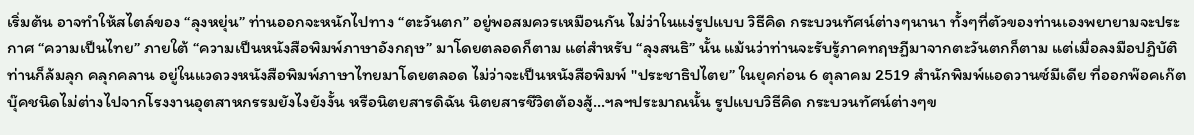เริ่มต้น อาจทำให้สไตล์ของ “ลุงหยุ่น” ท่านออกจะหนักไปทาง “ตะวันตก” อยู่พอสมควรเหมือนกัน ไม่ว่าในแง่รูปแบบ วิธีคิด กระบวนทัศน์ต่างๆนานา ทั้งๆที่ตัวของท่านเองพยายามจะประกาศ “ความเป็นไทย” ภายใต้ “ความเป็นหนังสือพิมพ์ภาษาอังกฤษ” มาโดยตลอดก็ตาม แต่สำหรับ “ลุงสนธิ” นั้น แม้นว่าท่านจะรับรู้ภาคทฤษฏีมาจากตะวันตกก็ตาม แต่เมื่อลงมือปฏิบัติท่านก็ล้มลุก คลุกคลาน อยู่ในแวดวงหนังสือพิมพ์ภาษาไทยมาโดยตลอด ไม่ว่าจะเป็นหนังสือพิมพ์ "ประชาธิปไตย” ในยุคก่อน 6 ตุลาคม 2519 สำนักพิมพ์แอดวานซ์มีเดีย ที่ออกพ๊อคเก๊ตบุ๊คชนิดไม่ต่างไปจากโรงงานอุตสาหกรรมยังไงยังงั้น หรือนิตยสารดิฉัน นิตยสารชีวิตต้องสู้...ฯลฯประมาณนั้น รูปแบบวิธีคิด กระบวนทัศน์ต่างๆข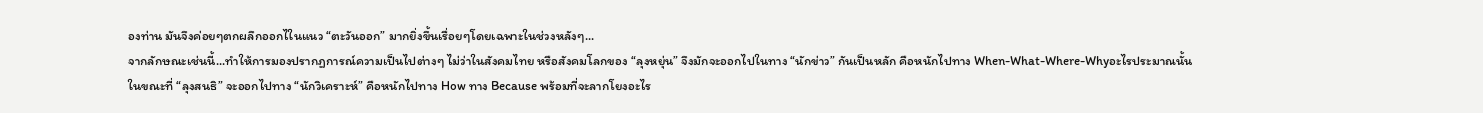องท่าน มันจึงค่อยๆตกผลึกออกไในแนว “ตะวันออก” มากยิ่งขึ้นเรื่อยๆโดยเฉพาะในช่วงหลังๆ...
จากลักษณะเช่นนี้...ทำให้การมองปรากฏการณ์ความเป็นไปต่างๆ ไม่ว่าในสังคมไทย หรือสังคมโลกของ “ลุงหยุ่น” จึงมักจะออกไปในทาง “นักข่าว” กันเป็นหลัก คือหนักไปทาง When-What-Where-Whyอะไรประมาณนั้น
ในขณะที่ “ลุงสนธิ” จะออกไปทาง “นักวิเคราะห์” คือหนักไปทาง How ทาง Because พร้อมที่จะลากโยงอะไร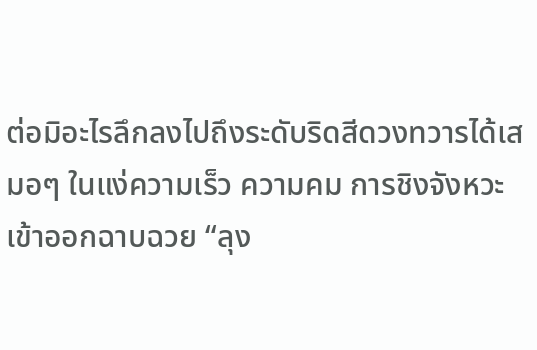ต่อมิอะไรลึกลงไปถึงระดับริดสีดวงทวารได้เสมอๆ ในแง่ความเร็ว ความคม การชิงจังหวะเข้าออกฉาบฉวย “ลุง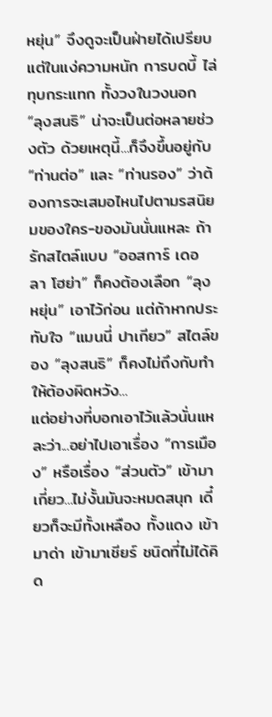หยุ่น” จึงดูจะเป็นฝ่ายได้เปรียบ แต่ในแง่ความหนัก การบดบี้ ไล่ทุบกระแทก ทั้งวงในวงนอก “ลุงสนธิ” น่าจะเป็นต่อหลายช่วงตัว ด้วยเหตุนี้...ก็จึงขึ้นอยู่กับ “ท่านต่อ” และ “ท่านรอง” ว่าต้องการจะเสมอไหนไปตามรสนิยมของใคร-ของมันนั่นแหละ ถ้ารักสไตล์แบบ “ออสการ์ เดอ ลา โฮย่า” ก็คงต้องเลือก “ลุงหยุ่น” เอาไว้ก่อน แต่ถ้าหากประทับใจ “แมนนี่ ปาเกียว” สไตล์ของ “ลุงสนธิ” ก็คงไม่ถึงกับทำให้ต้องผิดหวัง...
แต่อย่างที่บอกเอาไว้แล้วนั่นแหละว่า...อย่าไปเอาเรื่อง “การเมือง” หรือเรื่อง “ส่วนตัว” เข้ามาเกี่ยว...ไม่งั้นมันจะหมดสนุก เดี๋ยวก็จะมีทั้งเหลือง ทั้งแดง เข้ามาด่า เข้ามาเชียร์ ชนิดที่ไม่ได้คิด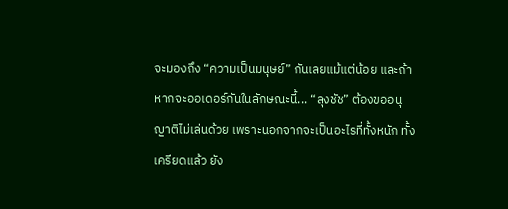จะมองถึง “ความเป็นมนุษย์” กันเลยแม้แต่น้อย และถ้าหากจะออเดอร์กันในลักษณะนี้... “ลุงชัช” ต้องขออนุญาติไม่เล่นด้วย เพราะนอกจากจะเป็นอะไรที่ทั้งหนัก ทั้งเครียดแล้ว ยัง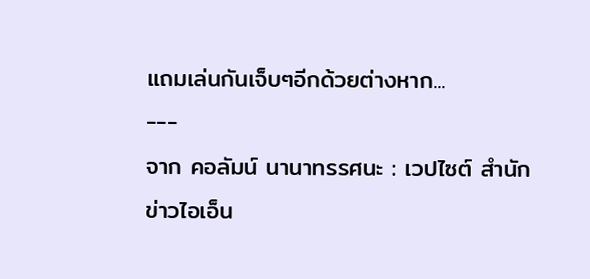แถมเล่นกันเจ็บๆอีกด้วยต่างหาก...
---
จาก คอลัมน์ นานาทรรศนะ : เวปไซต์ สำนักข่าวไอเอ็น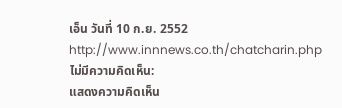เอ็น วันที่ 10 ก.ย. 2552
http://www.innnews.co.th/chatcharin.php
ไม่มีความคิดเห็น:
แสดงความคิดเห็น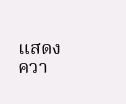แสดงควา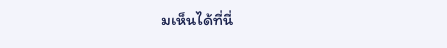มเห็นได้ที่นี่